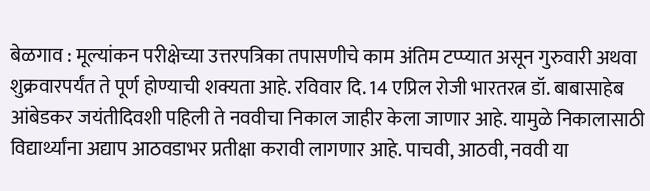बेळगाव : मूल्यांकन परीक्षेच्या उत्तरपत्रिका तपासणीचे काम अंतिम टप्प्यात असून गुरुवारी अथवा शुक्रवारपर्यंत ते पूर्ण होण्याची शक्यता आहे. रविवार दि. 14 एप्रिल रोजी भारतरत्न डॉ. बाबासाहेब आंबेडकर जयंतीदिवशी पहिली ते नववीचा निकाल जाहीर केला जाणार आहे. यामुळे निकालासाठी विद्यार्थ्यांना अद्याप आठवडाभर प्रतीक्षा करावी लागणार आहे. पाचवी, आठवी, नववी या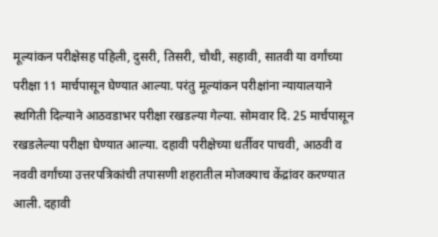मूल्यांकन परीक्षेसह पहिली, दुसरी, तिसरी, चौथी, सहावी, सातवी या वर्गांच्या परीक्षा 11 मार्चपासून घेण्यात आल्या. परंतु मूल्यांकन परीक्षांना न्यायालयाने स्थगिती दिल्याने आठवडाभर परीक्षा रखडल्या गेल्या. सोमवार दि. 25 मार्चपासून रखडलेल्या परीक्षा घेण्यात आल्या. दहावी परीक्षेच्या धर्तीवर पाचवी, आठवी व नववी वर्गांच्या उत्तरपत्रिकांची तपासणी शहरातील मोजक्याच केंद्रांवर करण्यात आली. दहावी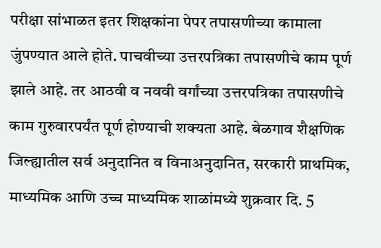परीक्षा सांभाळत इतर शिक्षकांना पेपर तपासणीच्या कामाला जुंपण्यात आले होते. पाचवीच्या उत्तरपत्रिका तपासणीचे काम पूर्ण झाले आहे. तर आठवी व नववी वर्गांच्या उत्तरपत्रिका तपासणीचे काम गुरुवारपर्यंत पूर्ण होण्याची शक्यता आहे. बेळगाव शैक्षणिक जिल्ह्यातील सर्व अनुदानित व विनाअनुदानित, सरकारी प्राथमिक, माध्यमिक आणि उच्च माध्यमिक शाळांमध्ये शुक्रवार दि. 5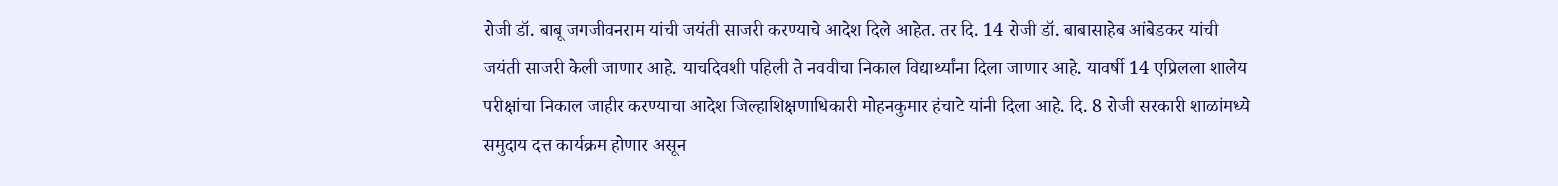रोजी डॉ. बाबू जगजीवनराम यांची जयंती साजरी करण्याचे आदेश दिले आहेत. तर दि. 14 रोजी डॉ. बाबासाहेब आंबेडकर यांची जयंती साजरी केली जाणार आहे. याचदिवशी पहिली ते नववीचा निकाल विद्यार्थ्यांना दिला जाणार आहे. यावर्षी 14 एप्रिलला शालेय परीक्षांचा निकाल जाहीर करण्याचा आदेश जिल्हाशिक्षणाधिकारी मोहनकुमार हंचाटे यांनी दिला आहे. दि. 8 रोजी सरकारी शाळांमध्ये समुदाय दत्त कार्यक्रम होणार असून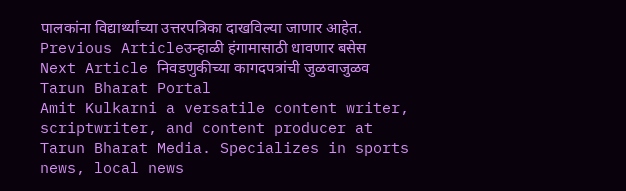पालकांना विद्यार्थ्यांच्या उत्तरपत्रिका दाखविल्या जाणार आहेत.
Previous Articleउन्हाळी हंगामासाठी धावणार बसेस
Next Article निवडणुकीच्या कागदपत्रांची जुळवाजुळव
Tarun Bharat Portal
Amit Kulkarni a versatile content writer, scriptwriter, and content producer at Tarun Bharat Media. Specializes in sports news, local news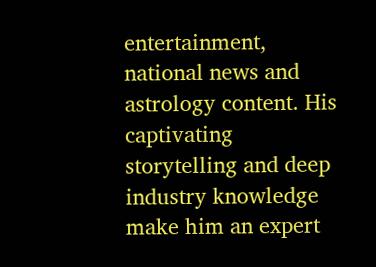entertainment, national news and astrology content. His captivating storytelling and deep industry knowledge make him an expert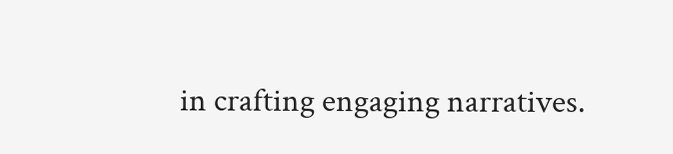in crafting engaging narratives.